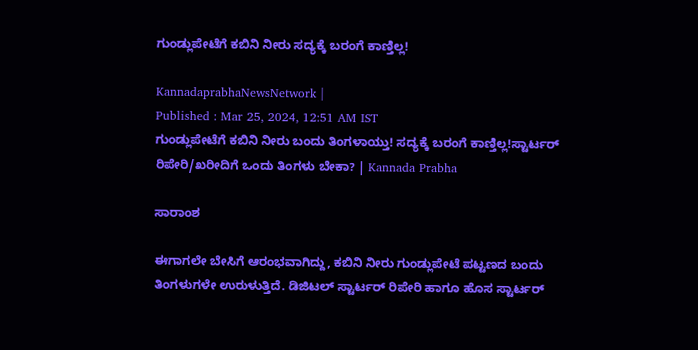ಗುಂಡ್ಲುಪೇಟೆಗೆ ಕಬಿನಿ ನೀರು ಸದ್ಯಕ್ಕೆ ಬರಂಗೆ ಕಾಣ್ತಿಲ್ಲ!

KannadaprabhaNewsNetwork |
Published : Mar 25, 2024, 12:51 AM IST
ಗುಂಡ್ಲುಪೇಟೆಗೆ ಕಬಿನಿ ನೀರು ಬಂದು ತಿಂಗಳಾಯ್ತು! ಸದ್ಯಕ್ಕೆ ಬರಂಗೆ ಕಾಣ್ತಿಲ್ಲ!ಸ್ಟಾರ್ಟರ್‌ ರಿಪೇರಿ/ಖರೀದಿಗೆ ಒಂದು ತಿಂಗಳು ಬೇಕಾ? | Kannada Prabha

ಸಾರಾಂಶ

ಈಗಾಗಲೇ ಬೇಸಿಗೆ ಆರಂಭವಾಗಿದ್ದು, ಕಬಿನಿ ನೀರು ಗುಂಡ್ಲುಪೇಟೆ ಪಟ್ಟಣದ ಬಂದು ತಿಂಗಳುಗಳೇ ಉರುಳುತ್ತಿದೆ. ಡಿಜಿಟಲ್‌ ಸ್ಟಾರ್ಟರ್‌ ರಿಪೇರಿ ಹಾಗೂ ಹೊಸ ಸ್ಟಾರ್ಟರ್‌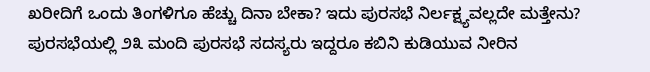ಖರೀದಿಗೆ ಒಂದು ತಿಂಗಳಿಗೂ ಹೆಚ್ಚು ದಿನಾ ಬೇಕಾ? ಇದು ಪುರಸಭೆ ನಿರ್ಲಕ್ಷ್ಯವಲ್ಲದೇ ಮತ್ತೇನು? ಪುರಸಭೆಯಲ್ಲಿ ೨೩ ಮಂದಿ ಪುರಸಭೆ ಸದಸ್ಯರು ಇದ್ದರೂ ಕಬಿನಿ ಕುಡಿಯುವ ನೀರಿನ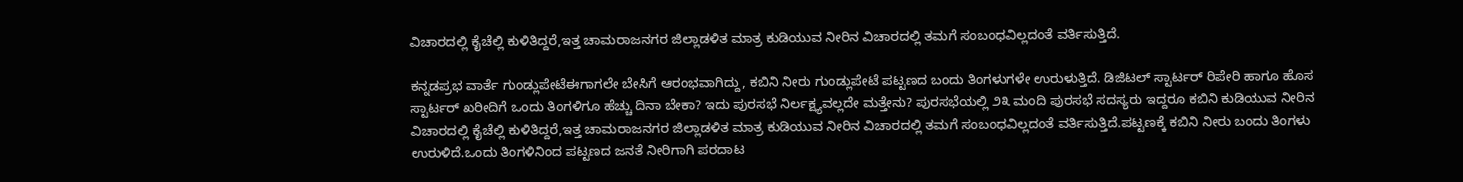ವಿಚಾರದಲ್ಲಿ ಕೈಚೆಲ್ಲಿ ಕುಳಿತಿದ್ದರೆ,ಇತ್ತ ಚಾಮರಾಜನಗರ ಜಿಲ್ಲಾಡಳಿತ ಮಾತ್ರ ಕುಡಿಯುವ ನೀರಿನ ವಿಚಾರದಲ್ಲಿ ತಮಗೆ ಸಂಬಂಧವಿಲ್ಲದಂತೆ ವರ್ತಿಸುತ್ತಿದೆ.

ಕನ್ನಡಪ್ರಭ ವಾರ್ತೆ ಗುಂಡ್ಲುಪೇಟೆಈಗಾಗಲೇ ಬೇಸಿಗೆ ಆರಂಭವಾಗಿದ್ದು, ಕಬಿನಿ ನೀರು ಗುಂಡ್ಲುಪೇಟೆ ಪಟ್ಟಣದ ಬಂದು ತಿಂಗಳುಗಳೇ ಉರುಳುತ್ತಿದೆ. ಡಿಜಿಟಲ್‌ ಸ್ಟಾರ್ಟರ್‌ ರಿಪೇರಿ ಹಾಗೂ ಹೊಸ ಸ್ಟಾರ್ಟರ್‌ ಖರೀದಿಗೆ ಒಂದು ತಿಂಗಳಿಗೂ ಹೆಚ್ಚು ದಿನಾ ಬೇಕಾ? ಇದು ಪುರಸಭೆ ನಿರ್ಲಕ್ಷ್ಯವಲ್ಲದೇ ಮತ್ತೇನು? ಪುರಸಭೆಯಲ್ಲಿ ೨೩ ಮಂದಿ ಪುರಸಭೆ ಸದಸ್ಯರು ಇದ್ದರೂ ಕಬಿನಿ ಕುಡಿಯುವ ನೀರಿನ ವಿಚಾರದಲ್ಲಿ ಕೈಚೆಲ್ಲಿ ಕುಳಿತಿದ್ದರೆ,ಇತ್ತ ಚಾಮರಾಜನಗರ ಜಿಲ್ಲಾಡಳಿತ ಮಾತ್ರ ಕುಡಿಯುವ ನೀರಿನ ವಿಚಾರದಲ್ಲಿ ತಮಗೆ ಸಂಬಂಧವಿಲ್ಲದಂತೆ ವರ್ತಿಸುತ್ತಿದೆ.ಪಟ್ಟಣಕ್ಕೆ ಕಬಿನಿ ನೀರು ಬಂದು ತಿಂಗಳು ಉರುಳಿದೆ.ಒಂದು ತಿಂಗಳಿನಿಂದ ಪಟ್ಟಣದ ಜನತೆ ನೀರಿಗಾಗಿ ಪರದಾಟ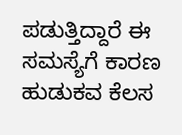ಪಡುತ್ತಿದ್ದಾರೆ ಈ ಸಮಸ್ಯೆಗೆ ಕಾರಣ ಹುಡುಕವ ಕೆಲಸ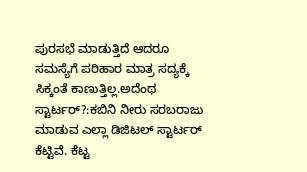ಪುರಸಭೆ ಮಾಡುತ್ತಿದೆ ಆದರೂ ಸಮಸ್ಯೆಗೆ ಪರಿಹಾರ ಮಾತ್ರ ಸದ್ಯಕ್ಕೆ ಸಿಕ್ಕಂತೆ ಕಾಣುತ್ತಿಲ್ಲ.ಅದೆಂಥ ಸ್ಟಾರ್ಟರ್?:ಕಬಿನಿ ನೀರು ಸರಬರಾಜು ಮಾಡುವ ಎಲ್ಲಾ ಡಿಜಿಟಲ್‌ ಸ್ಟಾರ್ಟರ್‌ ಕೆಟ್ಟಿವೆ. ಕೆಟ್ಟ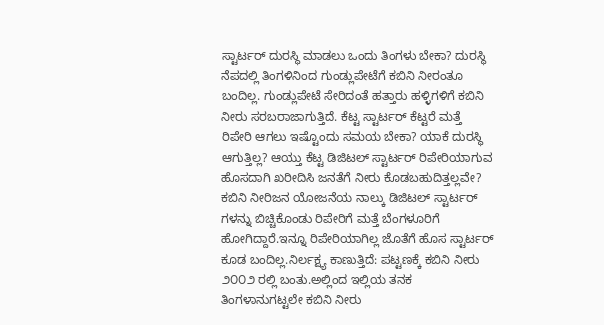ಸ್ಟಾರ್ಟರ್‌ ದುರಸ್ಥಿ ಮಾಡಲು ಒಂದು ತಿಂಗಳು ಬೇಕಾ? ದುರಸ್ಥಿ ನೆಪದಲ್ಲಿ ತಿಂಗಳಿನಿಂದ ಗುಂಡ್ಲುಪೇಟೆಗೆ ಕಬಿನಿ ನೀರಂತೂ ಬಂದಿಲ್ಲ. ಗುಂಡ್ಲುಪೇಟೆ ಸೇರಿದಂತೆ ಹತ್ತಾರು ಹಳ್ಳಿಗಳಿಗೆ ಕಬಿನಿ ನೀರು ಸರಬರಾಜಾಗುತ್ತಿದೆ. ಕೆಟ್ಟ ಸ್ಟಾರ್ಟರ್‌ ಕೆಟ್ಟರೆ ಮತ್ತೆ ರಿಪೇರಿ ಆಗಲು ಇಷ್ಟೊಂದು ಸಮಯ ಬೇಕಾ? ಯಾಕೆ ದುರಸ್ಥಿ ಆಗುತ್ತಿಲ್ಲ? ಆಯ್ತು ಕೆಟ್ಟ ಡಿಜಿಟಲ್‌ ಸ್ಟಾರ್ಟರ್‌ ರಿಪೇರಿಯಾಗುವ ಹೊಸದಾಗಿ ಖರೀದಿಸಿ ಜನತೆಗೆ ನೀರು ಕೊಡಬಹುದಿತ್ತಲ್ಲವೇ? ಕಬಿನಿ ನೀರಿಜನ ಯೋಜನೆಯ ನಾಲ್ಕು ಡಿಜಿಟಲ್‌ ಸ್ಟಾರ್ಟರ್‌ ಗಳನ್ನು ಬಿಚ್ಚಿಕೊಂಡು ರಿಪೇರಿಗೆ ಮತ್ತೆ ಬೆಂಗಳೂರಿಗೆ ಹೋಗಿದ್ದಾರೆ.ಇನ್ನೂ ರಿಪೇರಿಯಾಗಿಲ್ಲ ಜೊತೆಗೆ ಹೊಸ ಸ್ಟಾರ್ಟರ್‌ ಕೂಡ ಬಂದಿಲ್ಲ.ನಿರ್ಲಕ್ಷ್ಯ ಕಾಣುತ್ತಿದೆ: ಪಟ್ಟಣಕ್ಕೆ ಕಬಿನಿ ನೀರು ೨೦೦೨ ರಲ್ಲಿ ಬಂತು.ಅಲ್ಲಿಂದ ಇಲ್ಲಿಯ ತನಕ ತಿಂಗಳಾನುಗಟ್ಟಲೇ ಕಬಿನಿ ನೀರು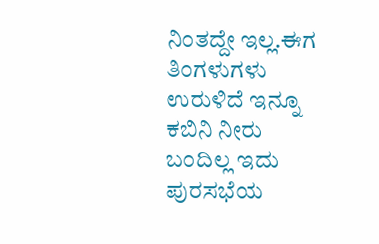ನಿಂತದ್ದೇ ಇಲ್ಲ.ಈಗ ತಿಂಗಳುಗಳು ಉರುಳಿದೆ ಇನ್ನೂ ಕಬಿನಿ ನೀರು ಬಂದಿಲ್ಲ ಇದು ಪುರಸಭೆಯ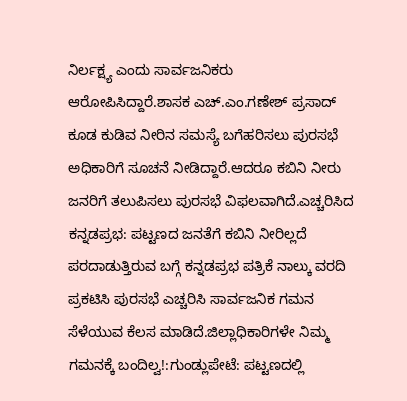ನಿರ್ಲಕ್ಷ್ಯ ಎಂದು ಸಾರ್ವಜನಿಕರು ಆರೋಪಿಸಿದ್ದಾರೆ.ಶಾಸಕ ಎಚ್.ಎಂ.ಗಣೇಶ್‌ ಪ್ರಸಾದ್‌ ಕೂಡ ಕುಡಿವ ನೀರಿನ ಸಮಸ್ಯೆ ಬಗೆಹರಿಸಲು ಪುರಸಭೆ ಅಧಿಕಾರಿಗೆ ಸೂಚನೆ ನೀಡಿದ್ದಾರೆ.ಆದರೂ ಕಬಿನಿ ನೀರು ಜನರಿಗೆ ತಲುಪಿಸಲು ಪುರಸಭೆ ವಿಫಲವಾಗಿದೆ.ಎಚ್ಚರಿಸಿದ ಕನ್ನಡಪ್ರಭ: ಪಟ್ಟಣದ ಜನತೆಗೆ ಕಬಿನಿ ನೀರಿಲ್ಲದೆ ಪರದಾಡುತ್ತಿರುವ ಬಗ್ಗೆ ಕನ್ನಡಪ್ರಭ ಪತ್ರಿಕೆ ನಾಲ್ಕು ವರದಿ ಪ್ರಕಟಿಸಿ ಪುರಸಭೆ ಎಚ್ಚರಿಸಿ ಸಾರ್ವಜನಿಕ ಗಮನ ಸೆಳೆಯುವ ಕೆಲಸ ಮಾಡಿದೆ.ಜಿಲ್ಲಾಧಿಕಾರಿಗಳೇ ನಿಮ್ಮ ಗಮನಕ್ಕೆ ಬಂದಿಲ್ವ!:ಗುಂಡ್ಲುಪೇಟೆ: ಪಟ್ಟಣದಲ್ಲಿ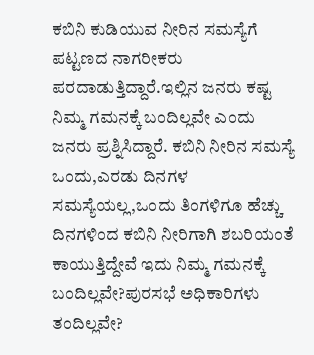ಕಬಿನಿ ಕುಡಿಯುವ ನೀರಿನ ಸಮಸ್ಯೆಗೆ ಪಟ್ಟಣದ ನಾಗರೀಕರು ಪರದಾಡುತ್ತಿದ್ದಾರೆ.ಇಲ್ಲಿನ ಜನರು ಕಷ್ಟ ನಿಮ್ಮ ಗಮನಕ್ಕೆ ಬಂದಿಲ್ಲವೇ ಎಂದು ಜನರು ಪ್ರಶ್ನಿಸಿದ್ದಾರೆ. ಕಬಿನಿ ನೀರಿನ ಸಮಸ್ಯೆ ಒಂದು,ಎರಡು ದಿನಗಳ ಸಮಸ್ಯೆಯಲ್ಲ,ಒಂದು ತಿಂಗಳಿಗೂ ಹೆಚ್ಚು ದಿನಗಳಿಂದ ಕಬಿನಿ ನೀರಿಗಾಗಿ ಶಬರಿಯಂತೆ ಕಾಯುತ್ತಿದ್ದೇವೆ ಇದು ನಿಮ್ಮ ಗಮನಕ್ಕೆ ಬಂದಿಲ್ಲವೇ?ಪುರಸಭೆ ಅಧಿಕಾರಿಗಳು ತಂದಿಲ್ಲವೇ?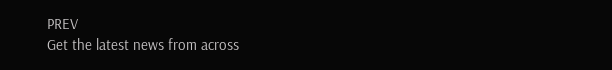PREV
Get the latest news from across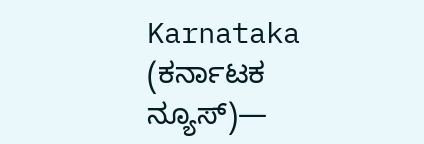Karnataka (ಕರ್ನಾಟಕ ನ್ಯೂಸ್)—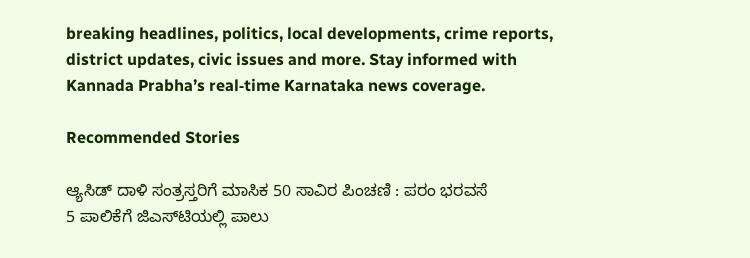breaking headlines, politics, local developments, crime reports, district updates, civic issues and more. Stay informed with Kannada Prabha’s real‑time Karnataka news coverage.

Recommended Stories

ಆ್ಯಸಿಡ್‌ ದಾಳಿ ಸಂತ್ರಸ್ತರಿಗೆ ಮಾಸಿಕ 50 ಸಾವಿರ ಪಿಂಚಣಿ : ಪರಂ ಭರವಸೆ
5 ಪಾಲಿಕೆಗೆ ಜಿಎಸ್‌ಟಿಯಲ್ಲಿ ಪಾಲು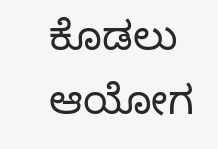ಕೊಡಲು ಆಯೋಗ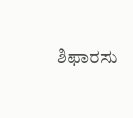ಶಿಫಾರಸು